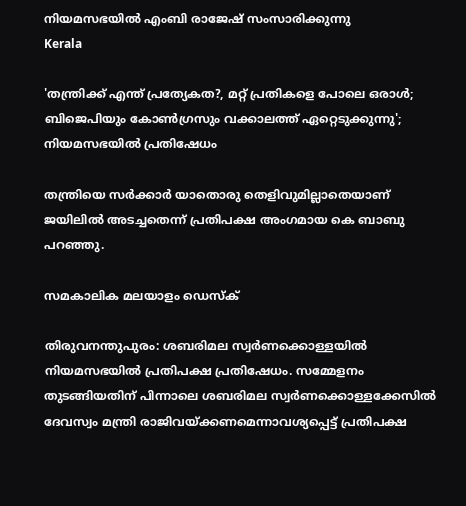നിയമസഭയില്‍ എംബി രാജേഷ് സംസാരിക്കുന്നു
Kerala

'തന്ത്രിക്ക് എന്ത് പ്രത്യേകത?, മറ്റ് പ്രതികളെ പോലെ ഒരാള്‍; ബിജെപിയും കോണ്‍ഗ്രസും വക്കാലത്ത് ഏറ്റെടുക്കുന്നു'; നിയമസഭയില്‍ പ്രതിഷേധം

തന്ത്രിയെ സര്‍ക്കാര്‍ യാതൊരു തെളിവുമില്ലാതെയാണ് ജയിലില്‍ അടച്ചതെന്ന് പ്രതിപക്ഷ അംഗമായ കെ ബാബു പറഞ്ഞു.

സമകാലിക മലയാളം ഡെസ്ക്

തിരുവനന്തുപുരം: ശബരിമല സ്വര്‍ണക്കൊള്ളയില്‍ നിയമസഭയില്‍ പ്രതിപക്ഷ പ്രതിഷേധം. സമ്മേളനം തുടങ്ങിയതിന് പിന്നാലെ ശബരിമല സ്വര്‍ണക്കൊള്ളക്കേസില്‍ ദേവസ്വം മന്ത്രി രാജിവയ്ക്കണമെന്നാവശ്യപ്പെട്ട് പ്രതിപക്ഷ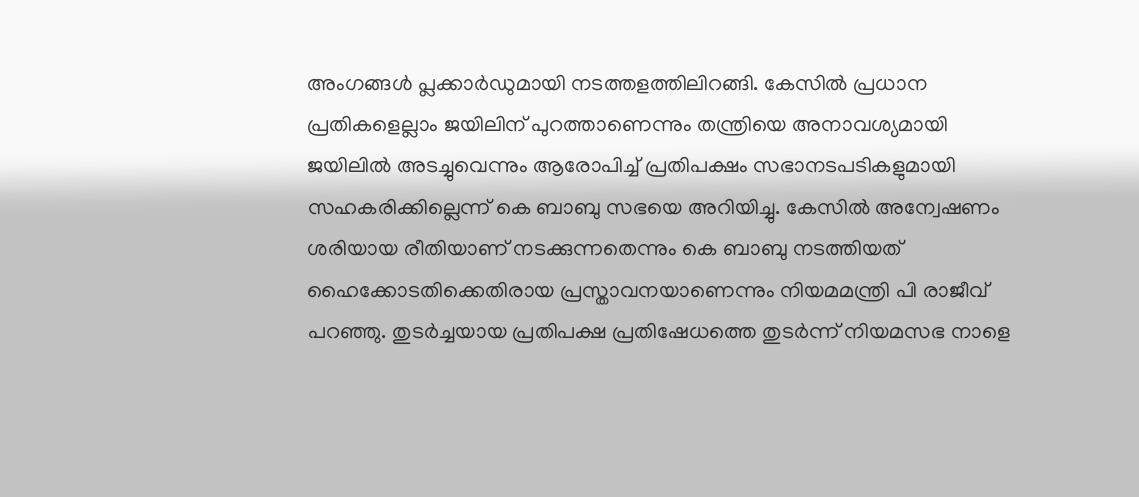അംഗങ്ങള്‍ പ്ലക്കാര്‍ഡുമായി നടത്തളത്തിലിറങ്ങി. കേസില്‍ പ്രധാന പ്രതികളെല്ലാം ജയിലിന് പുറത്താണെന്നും തന്ത്രിയെ അനാവശ്യമായി ജയിലില്‍ അടച്ചുവെന്നും ആരോപിച്ച് പ്രതിപക്ഷം സഭാനടപടികളുമായി സഹകരിക്കില്ലെന്ന് കെ ബാബു സഭയെ അറിയിച്ചു. കേസില്‍ അന്വേഷണം ശരിയായ രീതിയാണ് നടക്കുന്നതെന്നും കെ ബാബു നടത്തിയത് ഹൈക്കോടതിക്കെതിരായ പ്രസ്താവനയാണെന്നും നിയമമന്ത്രി പി രാജീവ് പറഞ്ഞു. തുടര്‍ച്ചയായ പ്രതിപക്ഷ പ്രതിഷേധത്തെ തുടര്‍ന്ന് നിയമസഭ നാളെ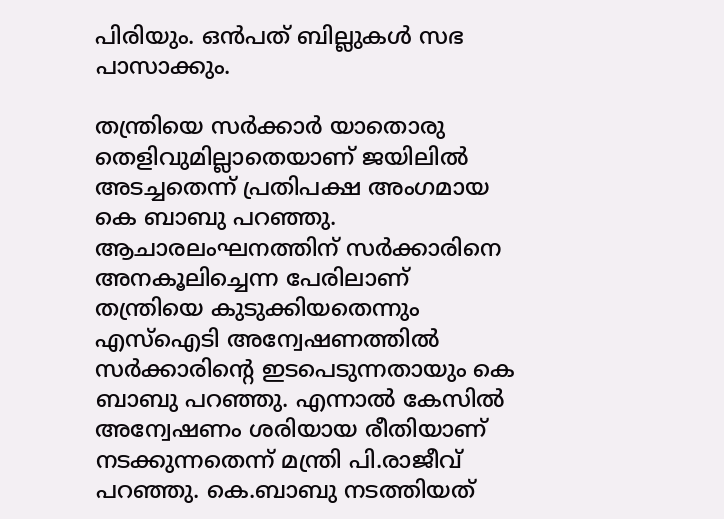പിരിയും. ഒന്‍പത് ബില്ലുകള്‍ സഭ പാസാക്കും.

തന്ത്രിയെ സര്‍ക്കാര്‍ യാതൊരു തെളിവുമില്ലാതെയാണ് ജയിലില്‍ അടച്ചതെന്ന് പ്രതിപക്ഷ അംഗമായ കെ ബാബു പറഞ്ഞു. ആചാരലംഘനത്തിന് സര്‍ക്കാരിനെ അനകൂലിച്ചെന്ന പേരിലാണ് തന്ത്രിയെ കുടുക്കിയതെന്നും എസ്‌ഐടി അന്വേഷണത്തില്‍ സര്‍ക്കാരിന്റെ ഇടപെടുന്നതായും കെ ബാബു പറഞ്ഞു. എന്നാല്‍ കേസില്‍ അന്വേഷണം ശരിയായ രീതിയാണ് നടക്കുന്നതെന്ന് മന്ത്രി പി.രാജീവ് പറഞ്ഞു. കെ.ബാബു നടത്തിയത്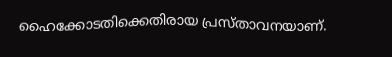ഹൈക്കോടതിക്കെതിരായ പ്രസ്താവനയാണ്.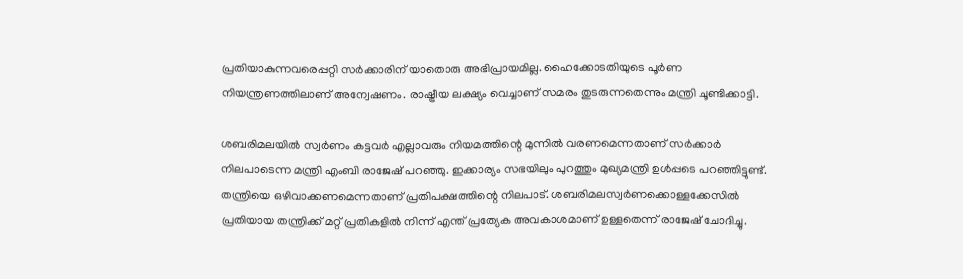പ്രതിയാകുന്നവരെപ്പറ്റി സര്‍ക്കാരിന് യാതൊരു അഭിപ്രായമില്ല. ഹൈക്കോടതിയുടെ പൂര്‍ണ നിയന്ത്രണത്തിലാണ് അന്വേഷണം. രാഷ്ട്രീയ ലക്ഷ്യം വെച്ചാണ് സമരം തുടരുന്നതെന്നും മന്ത്രി ചൂണ്ടിക്കാട്ടി.

ശബരിമലയില്‍ സ്വര്‍ണം കട്ടവര്‍ എല്ലാവരും നിയമത്തിന്റെ മുന്നില്‍ വരണമെന്നതാണ് സര്‍ക്കാര്‍ നിലപാടെന്ന മന്ത്രി എംബി രാജേഷ് പറഞ്ഞു. ഇക്കാര്യം സഭയിലും പുറത്തും മുഖ്യമന്ത്രി ഉള്‍പ്പടെ പറഞ്ഞിട്ടുണ്ട്. തന്ത്രിയെ ഒഴിവാക്കണമെന്നതാണ് പ്രതിപക്ഷത്തിന്റെ നിലപാട്. ശബരിമലസ്വര്‍ണക്കൊള്ളക്കേസില്‍ പ്രതിയായ തന്ത്രിക്ക് മറ്റ് പ്രതികളില്‍ നിന്ന് എന്ത് പ്രത്യേക അവകാശമാണ് ഉള്ളതെന്ന് രാജേഷ് ചോദിച്ചു.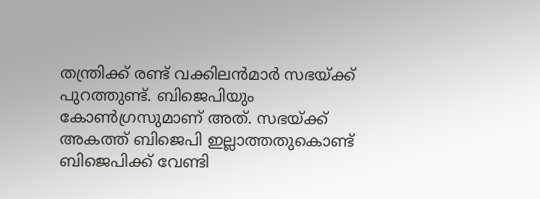തന്ത്രിക്ക് രണ്ട് വക്കിലന്‍മാര്‍ സഭയ്ക്ക് പുറത്തുണ്ട്. ബിജെപിയും കോണ്‍ഗ്രസുമാണ് അത്. സഭയ്ക്ക് അകത്ത് ബിജെപി ഇല്ലാത്തതുകൊണ്ട് ബിജെപിക്ക് വേണ്ടി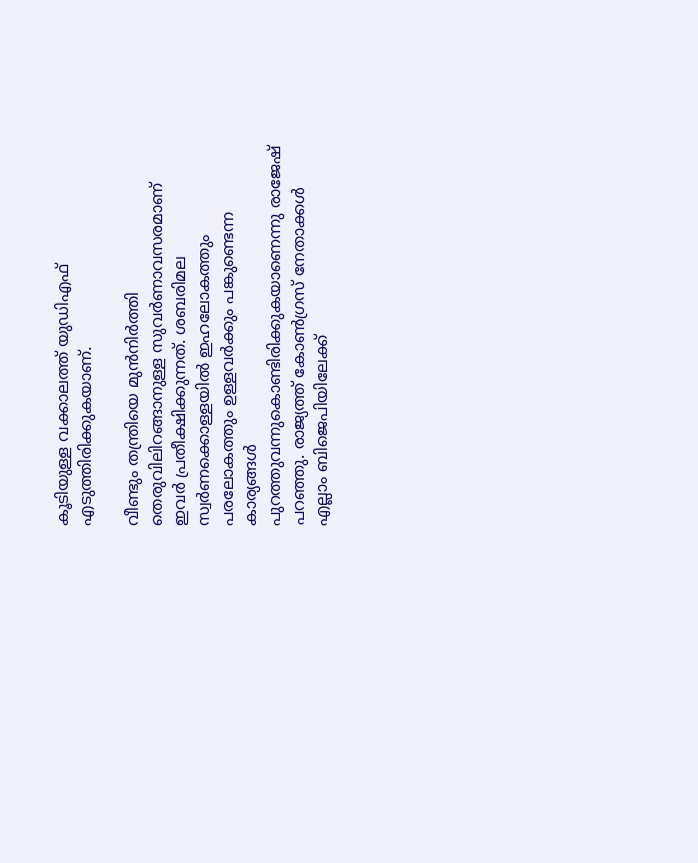കൂടിയുള്ള വക്കാലത്ത് യുഡിഎഫ് എടുത്തിരിക്കുകയാണ്.

വീണ്ടും തന്ത്രിയെ മുന്‍നിര്‍ത്തി തെരുവിലിറങ്ങാനുള്ള സുവര്‍ണാവസരമാണ് ഇവര്‍ പ്രതീക്ഷിക്കുന്നത്. ശബരിമല സ്വര്‍ണക്കൊള്ളയില്‍ ഇഹലോകത്തും പരലോകത്തും ഉള്ളവര്‍ക്കും പങ്കുണ്ടെന്ന കാര്യങ്ങള്‍ പുറത്തുവന്നുകൊണ്ടിരിക്കുകയാണെന്നു രാജേഷ് പറഞ്ഞു. രാജ്യത്ത് കോണ്‍ഗ്രസ് നേതാക്കള്‍ എല്ലാം ബിജെപിയിലേക്ക്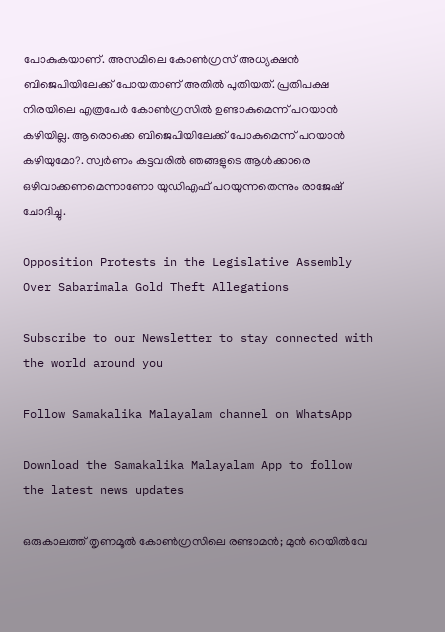പോകുകയാണ്. അസമിലെ കോണ്‍ഗ്രസ് അധ്യക്ഷന്‍ ബിജെപിയിലേക്ക് പോയതാണ് അതില്‍ പുതിയത്. പ്രതിപക്ഷ നിരയിലെ എത്രപേര്‍ കോണ്‍ഗ്രസില്‍ ഉണ്ടാകുമെന്ന് പറയാന്‍ കഴിയില്ല. ആരൊക്കെ ബിജെപിയിലേക്ക് പോകുമെന്ന് പറയാന്‍ കഴിയുമോ?. സ്വര്‍ണം കട്ടവരില്‍ ഞങ്ങളുടെ ആള്‍ക്കാരെ ഒഴിവാക്കണമെന്നാണോ യുഡിഎഫ് പറയുന്നതെന്നും രാജേഷ് ചോദിച്ചു.

Opposition Protests in the Legislative Assembly Over Sabarimala Gold Theft Allegations

Subscribe to our Newsletter to stay connected with the world around you

Follow Samakalika Malayalam channel on WhatsApp

Download the Samakalika Malayalam App to follow the latest news updates

ഒരുകാലത്ത് തൃണമൂല്‍ കോണ്‍ഗ്രസിലെ രണ്ടാമന്‍; മുന്‍ റെയില്‍വേ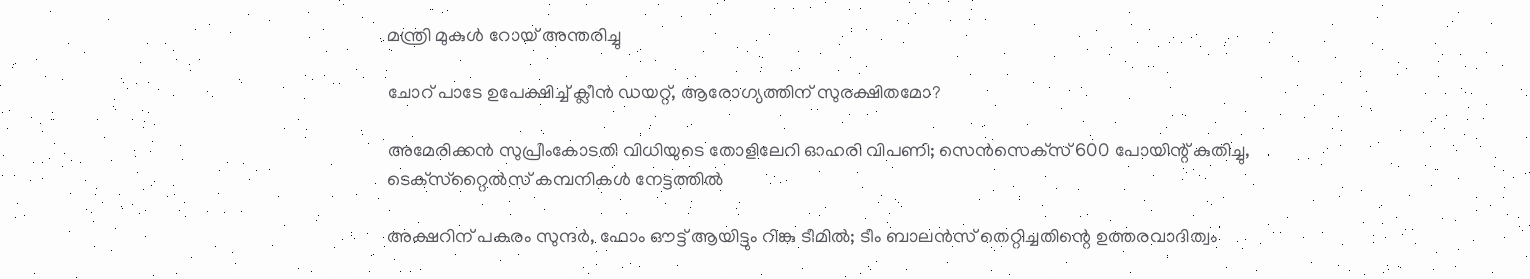മന്ത്രി മുകുള്‍ റോയ് അന്തരിച്ചു

ചോറ് പാടേ ഉപേക്ഷിച്ച് ക്ലീൻ ഡയറ്റ്, ആരോഗ്യത്തിന് സുരക്ഷിതമോ?

അമേരിക്കന്‍ സുപ്രീംകോടതി വിധിയുടെ തോളിലേറി ഓഹരി വിപണി; സെന്‍സെക്‌സ് 600 പോയിന്റ് കുതിച്ചു, ടെക്‌സ്‌റ്റൈല്‍സ് കമ്പനികള്‍ നേട്ടത്തില്‍

അക്ഷറിന് പകരം സുന്ദർ, ഫോം ഔട്ട് ആയിട്ടും റിങ്കു ടീമിൽ; ടീം ബാലൻസ് തെറ്റിച്ചതിന്റെ ഉത്തരവാദിത്വം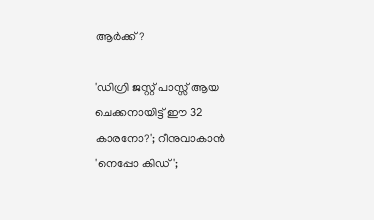ആർക്ക്?

'ഡിഗ്രി ജസ്റ്റ് പാസ്സ് ആയ ചെക്കനായിട്ട് ഈ 32 കാരനോ?'; റീനുവാകാന്‍ 'നെപ്പോ കിഡ്';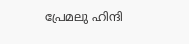പ്രേമലു ഹിന്ദി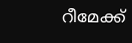റീമേക്ക്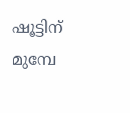ഷൂട്ടിന് മുമ്പേ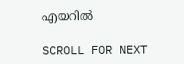എയറില്‍

SCROLL FOR NEXT